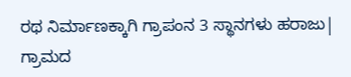ರಥ ನಿರ್ಮಾಣಕ್ಕಾಗಿ ಗ್ರಾಪಂನ 3 ಸ್ಥಾನಗಳು ಹರಾಜು| ಗ್ರಾಮದ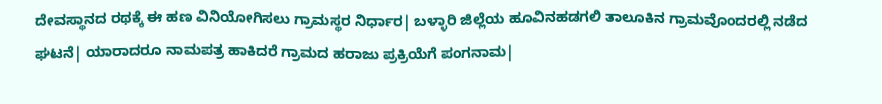ದೇವಸ್ಥಾನದ ರಥಕ್ಕೆ ಈ ಹಣ ವಿನಿಯೋಗಿಸಲು ಗ್ರಾಮಸ್ಥರ ನಿರ್ಧಾರ| ಬಳ್ಳಾರಿ ಜಿಲ್ಲೆಯ ಹೂವಿನಹಡಗಲಿ ತಾಲೂಕಿನ ಗ್ರಾಮವೊಂದರಲ್ಲಿ ನಡೆದ ಘಟನೆ| ಯಾರಾದರೂ ನಾಮಪತ್ರ ಹಾಕಿದರೆ ಗ್ರಾಮದ ಹರಾಜು ಪ್ರಕ್ರಿಯೆಗೆ ಪಂಗನಾಮ|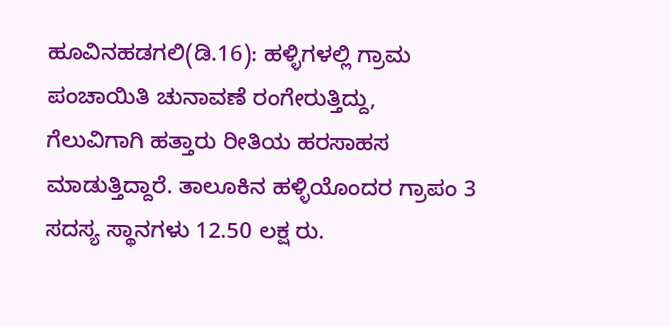ಹೂವಿನಹಡಗಲಿ(ಡಿ.16): ಹಳ್ಳಿಗಳಲ್ಲಿ ಗ್ರಾಮ ಪಂಚಾಯಿತಿ ಚುನಾವಣೆ ರಂಗೇರುತ್ತಿದ್ದು, ಗೆಲುವಿಗಾಗಿ ಹತ್ತಾರು ರೀತಿಯ ಹರಸಾಹಸ ಮಾಡುತ್ತಿದ್ದಾರೆ. ತಾಲೂಕಿನ ಹಳ್ಳಿಯೊಂದರ ಗ್ರಾಪಂ 3 ಸದಸ್ಯ ಸ್ಥಾನಗಳು 12.50 ಲಕ್ಷ ರು.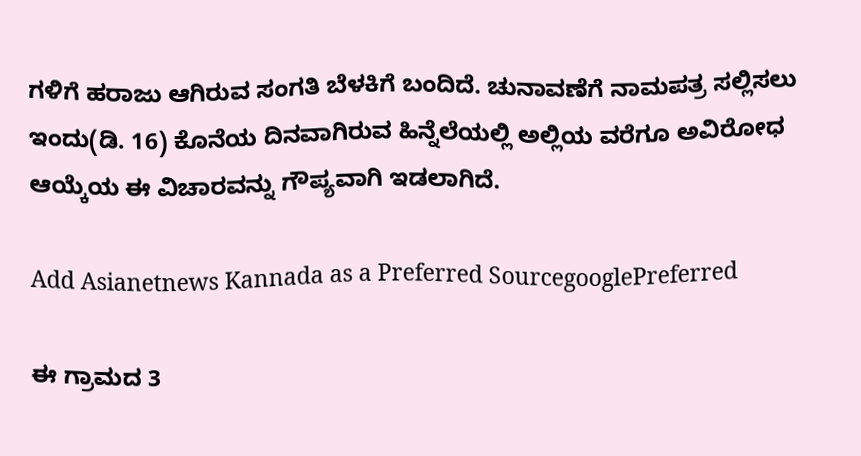ಗಳಿಗೆ ಹರಾಜು ಆಗಿರುವ ಸಂಗತಿ ಬೆಳಕಿಗೆ ಬಂದಿದೆ. ಚುನಾವಣೆಗೆ ನಾಮಪತ್ರ ಸಲ್ಲಿಸಲು ಇಂದು(ಡಿ. 16) ಕೊನೆಯ ದಿನವಾಗಿರುವ ಹಿನ್ನೆಲೆಯಲ್ಲಿ ಅಲ್ಲಿಯ ವರೆಗೂ ಅವಿರೋಧ ಆಯ್ಕೆಯ ಈ ವಿಚಾರವನ್ನು ಗೌಪ್ಯವಾಗಿ ಇಡಲಾಗಿದೆ.

Add Asianetnews Kannada as a Preferred SourcegooglePreferred

ಈ ಗ್ರಾಮದ 3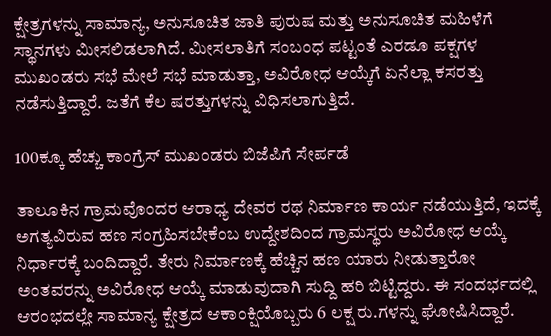ಕ್ಷೇತ್ರಗಳನ್ನು ಸಾಮಾನ್ಯ, ಅನುಸೂಚಿತ ಜಾತಿ ಪುರುಷ ಮತ್ತು ಅನುಸೂಚಿತ ಮಹಿಳೆಗೆ ಸ್ಥಾನಗಳು ಮೀಸಲಿಡಲಾಗಿದೆ. ಮೀಸಲಾತಿಗೆ ಸಂಬಂಧ ಪಟ್ಟಂತೆ ಎರಡೂ ಪಕ್ಷಗಳ ಮುಖಂಡರು ಸಭೆ ಮೇಲೆ ಸಭೆ ಮಾಡುತ್ತಾ, ಅವಿರೋಧ ಆಯ್ಕೆಗೆ ಏನೆಲ್ಲಾ ಕಸರತ್ತು ನಡೆಸುತ್ತಿದ್ದಾರೆ. ಜತೆಗೆ ಕೆಲ ಷರತ್ತುಗಳನ್ನು ವಿಧಿಸಲಾಗುತ್ತಿದೆ.

100ಕ್ಕೂ ಹೆಚ್ಚು ಕಾಂಗ್ರೆಸ್‌ ಮುಖಂಡರು ಬಿಜೆಪಿಗೆ ಸೇರ್ಪಡೆ

ತಾಲೂಕಿನ ಗ್ರಾಮವೊಂದರ ಆರಾಧ್ಯ ದೇವರ ರಥ ನಿರ್ಮಾಣ ಕಾರ್ಯ ನಡೆಯುತ್ತಿದೆ, ಇದಕ್ಕೆ ಅಗತ್ಯವಿರುವ ಹಣ ಸಂಗ್ರಹಿಸಬೇಕೆಂಬ ಉದ್ದೇಶದಿಂದ ಗ್ರಾಮಸ್ಥರು ಅವಿರೋಧ ಆಯ್ಕೆ ನಿರ್ಧಾರಕ್ಕೆ ಬಂದಿದ್ದಾರೆ. ತೇರು ನಿರ್ಮಾಣಕ್ಕೆ ಹೆಚ್ಚಿನ ಹಣ ಯಾರು ನೀಡುತ್ತಾರೋ ಅಂತವರನ್ನು ಅವಿರೋಧ ಆಯ್ಕೆ ಮಾಡುವುದಾಗಿ ಸುದ್ದಿ ಹರಿ ಬಿಟ್ಟಿದ್ದರು. ಈ ಸಂದರ್ಭದಲ್ಲಿ ಆರಂಭದಲ್ಲೇ ಸಾಮಾನ್ಯ ಕ್ಷೇತ್ರದ ಆಕಾಂಕ್ಷಿಯೊಬ್ಬರು 6 ಲಕ್ಷ ರು.ಗಳನ್ನು ಘೋಷಿಸಿದ್ದಾರೆ.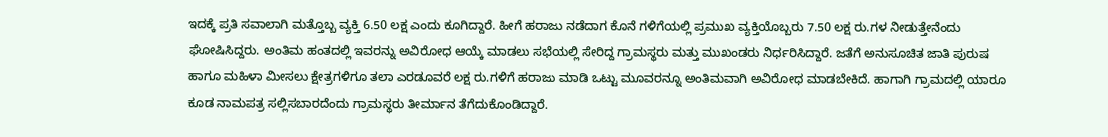ಇದಕ್ಕೆ ಪ್ರತಿ ಸವಾಲಾಗಿ ಮತ್ತೊಬ್ಬ ವ್ಯಕ್ತಿ 6.50 ಲಕ್ಷ ಎಂದು ಕೂಗಿದ್ದಾರೆ. ಹೀಗೆ ಹರಾಜು ನಡೆದಾಗ ಕೊನೆ ಗಳಿಗೆಯಲ್ಲಿ ಪ್ರಮುಖ ವ್ಯಕ್ತಿಯೊಬ್ಬರು 7.50 ಲಕ್ಷ ರು.ಗಳ ನೀಡುತ್ತೇನೆಂದು ಘೋಷಿಸಿದ್ದರು. ಅಂತಿಮ ಹಂತದಲ್ಲಿ ಇವರನ್ನು ಅವಿರೋಧ ಆಯ್ಕೆ ಮಾಡಲು ಸಭೆಯಲ್ಲಿ ಸೇರಿದ್ದ ಗ್ರಾಮಸ್ಥರು ಮತ್ತು ಮುಖಂಡರು ನಿರ್ಧರಿಸಿದ್ದಾರೆ. ಜತೆಗೆ ಅನುಸೂಚಿತ ಜಾತಿ ಪುರುಷ ಹಾಗೂ ಮಹಿಳಾ ಮೀಸಲು ಕ್ಷೇತ್ರಗಳಿಗೂ ತಲಾ ಎರಡೂವರೆ ಲಕ್ಷ ರು.ಗಳಿಗೆ ಹರಾಜು ಮಾಡಿ ಒಟ್ಟು ಮೂವರನ್ನೂ ಅಂತಿಮವಾಗಿ ಅವಿರೋಧ ಮಾಡಬೇಕಿದೆ. ಹಾಗಾಗಿ ಗ್ರಾಮದಲ್ಲಿ ಯಾರೂ ಕೂಡ ನಾಮಪತ್ರ ಸಲ್ಲಿಸಬಾರದೆಂದು ಗ್ರಾಮಸ್ಥರು ತೀರ್ಮಾನ ತೆಗೆದುಕೊಂಡಿದ್ದಾರೆ.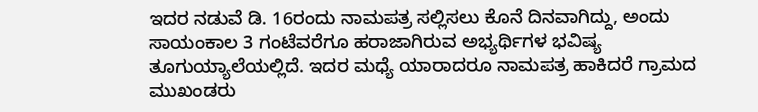ಇದರ ನಡುವೆ ಡಿ. 16ರಂದು ನಾಮಪತ್ರ ಸಲ್ಲಿಸಲು ಕೊನೆ ದಿನವಾಗಿದ್ದು, ಅಂದು ಸಾಯಂಕಾಲ 3 ಗಂಟೆವರೆಗೂ ಹರಾಜಾಗಿರುವ ಅಭ್ಯರ್ಥಿಗಳ ಭವಿಷ್ಯ ತೂಗುಯ್ಯಾಲೆಯಲ್ಲಿದೆ. ಇದರ ಮಧ್ಯೆ ಯಾರಾದರೂ ನಾಮಪತ್ರ ಹಾಕಿದರೆ ಗ್ರಾಮದ ಮುಖಂಡರು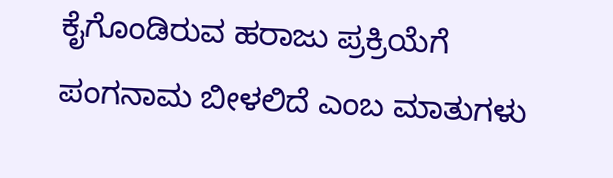ಕೈಗೊಂಡಿರುವ ಹರಾಜು ಪ್ರಕ್ರಿಯೆಗೆ ಪಂಗನಾಮ ಬೀಳಲಿದೆ ಎಂಬ ಮಾತುಗಳು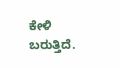ಕೇಳಿ ಬರುತ್ತಿದೆ.